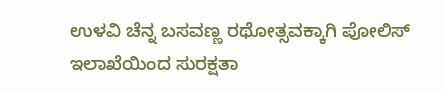ಉಳವಿ ಚೆನ್ನ ಬಸವಣ್ಣ ರಥೋತ್ಸವಕ್ಕಾಗಿ ಪೋಲಿಸ್ ಇಲಾಖೆಯಿಂದ ಸುರಕ್ಷತಾ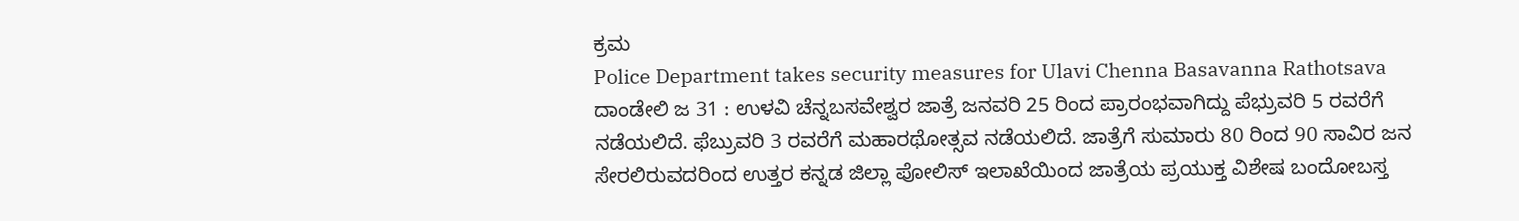ಕ್ರಮ
Police Department takes security measures for Ulavi Chenna Basavanna Rathotsava
ದಾಂಡೇಲಿ ಜ 31 : ಉಳವಿ ಚೆನ್ನಬಸವೇಶ್ವರ ಜಾತ್ರೆ ಜನವರಿ 25 ರಿಂದ ಪ್ರಾರಂಭವಾಗಿದ್ದು ಪೆಭ್ರುವರಿ 5 ರವರೆಗೆ ನಡೆಯಲಿದೆ. ಫೆಬ್ರುವರಿ 3 ರವರೆಗೆ ಮಹಾರಥೋತ್ಸವ ನಡೆಯಲಿದೆ. ಜಾತ್ರೆಗೆ ಸುಮಾರು 80 ರಿಂದ 90 ಸಾವಿರ ಜನ ಸೇರಲಿರುವದರಿಂದ ಉತ್ತರ ಕನ್ನಡ ಜಿಲ್ಲಾ ಪೋಲಿಸ್ ಇಲಾಖೆಯಿಂದ ಜಾತ್ರೆಯ ಪ್ರಯುಕ್ತ ವಿಶೇಷ ಬಂದೋಬಸ್ತ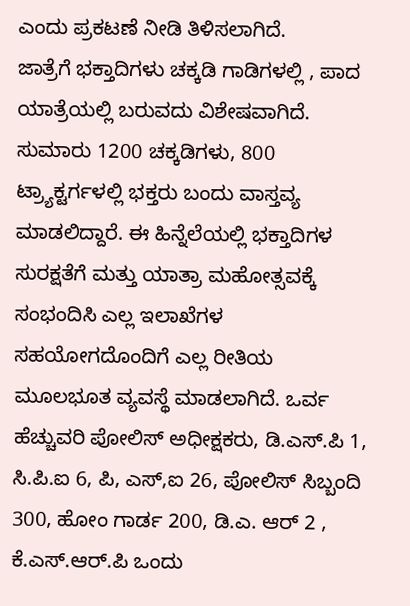ಎಂದು ಪ್ರಕಟಣೆ ನೀಡಿ ತಿಳಿಸಲಾಗಿದೆ.
ಜಾತ್ರೆಗೆ ಭಕ್ತಾದಿಗಳು ಚಕ್ಕಡಿ ಗಾಡಿಗಳಲ್ಲಿ , ಪಾದ ಯಾತ್ರೆಯಲ್ಲಿ ಬರುವದು ವಿಶೇಷವಾಗಿದೆ. ಸುಮಾರು 1200 ಚಕ್ಕಡಿಗಳು, 800 ಟ್ರ್ಯಾಕ್ಟರ್ಗಳಲ್ಲಿ ಭಕ್ತರು ಬಂದು ವಾಸ್ತವ್ಯ ಮಾಡಲಿದ್ದಾರೆ. ಈ ಹಿನ್ನೆಲೆಯಲ್ಲಿ ಭಕ್ತಾದಿಗಳ ಸುರಕ್ಷತೆಗೆ ಮತ್ತು ಯಾತ್ರಾ ಮಹೋತ್ಸವಕ್ಕೆ ಸಂಭಂದಿಸಿ ಎಲ್ಲ ಇಲಾಖೆಗಳ ಸಹಯೋಗದೊಂದಿಗೆ ಎಲ್ಲ ರೀತಿಯ ಮೂಲಭೂತ ವ್ಯವಸ್ಥೆ ಮಾಡಲಾಗಿದೆ. ಒರ್ವ ಹೆಚ್ಚುವರಿ ಪೋಲಿಸ್ ಅಧೀಕ್ಷಕರು, ಡಿ.ಎಸ್.ಪಿ 1, ಸಿ.ಪಿ.ಐ 6, ಪಿ, ಎಸ್,ಐ 26, ಪೋಲಿಸ್ ಸಿಬ್ಬಂದಿ 300, ಹೋಂ ಗಾರ್ಡ 200, ಡಿ.ಎ. ಆರ್ 2 , ಕೆ.ಎಸ್.ಆರ್.ಪಿ ಒಂದು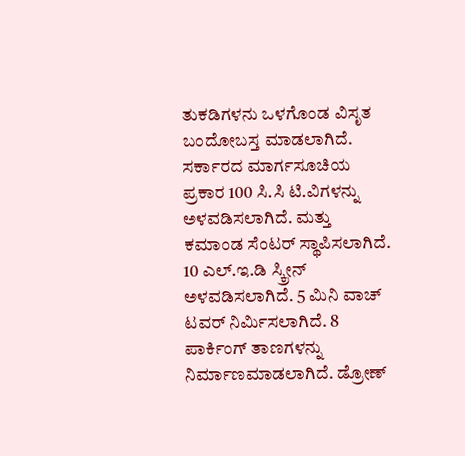ತುಕಡಿಗಳನು ಒಳಗೊಂಡ ವಿಸೃತ ಬಂದೋಬಸ್ತ ಮಾಡಲಾಗಿದೆ.
ಸರ್ಕಾರದ ಮಾರ್ಗಸೂಚಿಯ ಪ್ರಕಾರ 100 ಸಿ.ಸಿ ಟಿ.ವಿಗಳನ್ನು ಅಳವಡಿಸಲಾಗಿದೆ. ಮತ್ತು ಕಮಾಂಡ ಸೆಂಟರ್ ಸ್ಥಾಪಿಸಲಾಗಿದೆ. 10 ಎಲ್.ಇ.ಡಿ ಸ್ಕ್ರೀನ್ ಅಳವಡಿಸಲಾಗಿದೆ. 5 ಮಿನಿ ವಾಚ್ ಟವರ್ ನಿರ್ಮಿಸಲಾಗಿದೆ. 8 ಪಾರ್ಕಿಂಗ್ ತಾಣಗಳನ್ನು ನಿರ್ಮಾಣಮಾಡಲಾಗಿದೆ. ಡ್ರೋಣ್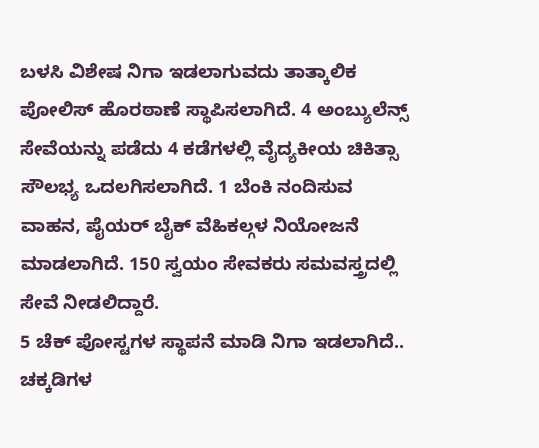ಬಳಸಿ ವಿಶೇಷ ನಿಗಾ ಇಡಲಾಗುವದು ತಾತ್ಕಾಲಿಕ ಪೋಲಿಸ್ ಹೊರಠಾಣೆ ಸ್ಥಾಪಿಸಲಾಗಿದೆ. 4 ಅಂಬ್ಯುಲೆನ್ಸ್ ಸೇವೆಯನ್ನು ಪಡೆದು 4 ಕಡೆಗಳಲ್ಲಿ ವೈದ್ಯಕೀಯ ಚಿಕಿತ್ಸಾ ಸೌಲಭ್ಯ ಒದಲಗಿಸಲಾಗಿದೆ. 1 ಬೆಂಕಿ ನಂದಿಸುವ ವಾಹನ, ಪೈಯರ್ ಬೈಕ್ ವೆಹಿಕಲ್ಗಳ ನಿಯೋಜನೆ ಮಾಡಲಾಗಿದೆ. 150 ಸ್ವಯಂ ಸೇವಕರು ಸಮವಸ್ತ್ರದಲ್ಲಿ ಸೇವೆ ನೀಡಲಿದ್ದಾರೆ.
5 ಚೆಕ್ ಪೋಸ್ಟಗಳ ಸ್ಥಾಪನೆ ಮಾಡಿ ನಿಗಾ ಇಡಲಾಗಿದೆ.. ಚಕ್ಕಡಿಗಳ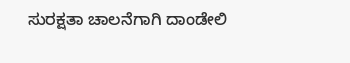ಸುರಕ್ಷತಾ ಚಾಲನೆಗಾಗಿ ದಾಂಡೇಲಿ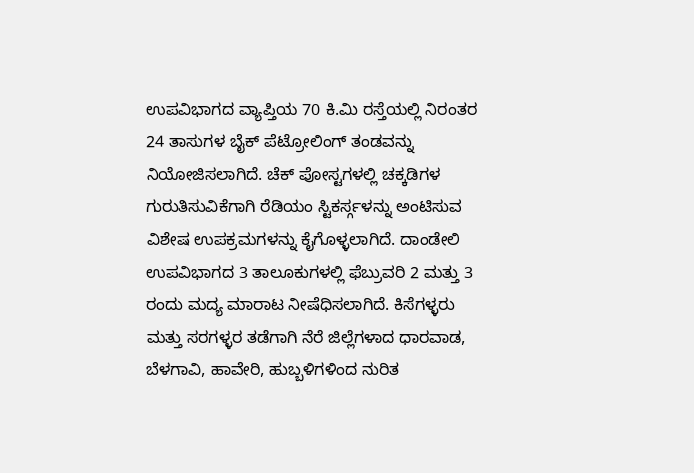ಉಪವಿಭಾಗದ ವ್ಯಾಪ್ತಿಯ 70 ಕಿ.ಮಿ ರಸ್ತೆಯಲ್ಲಿ ನಿರಂತರ 24 ತಾಸುಗಳ ಬೈಕ್ ಪೆಟ್ರೋಲಿಂಗ್ ತಂಡವನ್ನು ನಿಯೋಜಿಸಲಾಗಿದೆ. ಚೆಕ್ ಪೋಸ್ಟಗಳಲ್ಲಿ ಚಕ್ಕಡಿಗಳ ಗುರುತಿಸುವಿಕೆಗಾಗಿ ರೆಡಿಯಂ ಸ್ಟಿಕರ್ಸ್ಗಳನ್ನು ಅಂಟಿಸುವ ವಿಶೇಷ ಉಪಕ್ರಮಗಳನ್ನು ಕೈಗೊಳ್ಳಲಾಗಿದೆ. ದಾಂಡೇಲಿ ಉಪವಿಭಾಗದ 3 ತಾಲೂಕುಗಳಲ್ಲಿ ಫೆಬ್ರುವರಿ 2 ಮತ್ತು 3 ರಂದು ಮದ್ಯ ಮಾರಾಟ ನೀಷೆಧಿಸಲಾಗಿದೆ. ಕಿಸೆಗಳ್ಳರು ಮತ್ತು ಸರಗಳ್ಳರ ತಡೆಗಾಗಿ ನೆರೆ ಜಿಲ್ಲೆಗಳಾದ ಧಾರವಾಡ, ಬೆಳಗಾವಿ, ಹಾವೇರಿ, ಹುಬ್ಬಳಿಗಳಿಂದ ನುರಿತ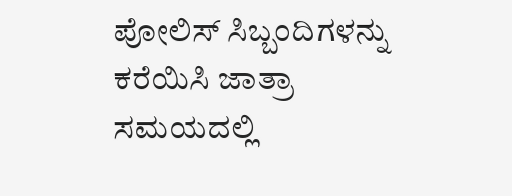ಪೋಲಿಸ್ ಸಿಬ್ಬಂದಿಗಳನ್ನು ಕರೆಯಿಸಿ ಜಾತ್ರಾ ಸಮಯದಲ್ಲಿ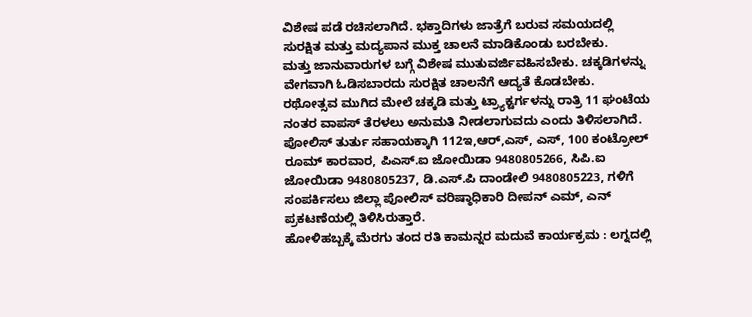ವಿಶೇಷ ಪಡೆ ರಚಿಸಲಾಗಿದೆ. ಭಕ್ತಾದಿಗಳು ಜಾತ್ರೆಗೆ ಬರುವ ಸಮಯದಲ್ಲಿ ಸುರಕ್ಷಿತ ಮತ್ತು ಮದ್ಯಪಾನ ಮುಕ್ತ ಚಾಲನೆ ಮಾಡಿಕೊಂಡು ಬರಬೇಕು.
ಮತ್ತು ಜಾನುವಾರುಗಳ ಬಗ್ಗೆ ವಿಶೇಷ ಮುತುವರ್ಜಿವಹಿಸಬೇಕು. ಚಕ್ಕಡಿಗಳನ್ನು ವೇಗವಾಗಿ ಓಡಿಸಬಾರದು ಸುರಕ್ಷಿತ ಚಾಲನೆಗೆ ಆದ್ಯತೆ ಕೊಡಬೇಕು. ರಥೋತ್ಸವ ಮುಗಿದ ಮೇಲೆ ಚಕ್ಕಡಿ ಮತ್ತು ಟ್ರ್ಯಾಕ್ಟರ್ಗಳನ್ನು ರಾತ್ರಿ 11 ಘಂಟೆಯ ನಂತರ ವಾಪಸ್ ತೆರಳಲು ಅನುಮತಿ ನೀಡಲಾಗುವದು ಎಂದು ತಿಳಿಸಲಾಗಿದೆ. ಪೋಲಿಸ್ ತುರ್ತು ಸಹಾಯಕ್ಕಾಗಿ 112ಇ,ಆರ್,ಎಸ್, ಎಸ್, 100 ಕಂಟ್ರೋಲ್ ರೂಮ್ ಕಾರವಾರ, ಪಿಎಸ್.ಐ ಜೋಯಿಡಾ 9480805266, ಸಿಪಿ.ಐ ಜೋಯಿಡಾ 9480805237, ಡಿ.ಎಸ್.ಪಿ ದಾಂಡೇಲಿ 9480805223, ಗಳಿಗೆ ಸಂಪರ್ಕಿಸಲು ಜಿಲ್ಲಾ ಪೋಲಿಸ್ ವರಿಷ್ಠಾಧಿಕಾರಿ ದೀಪನ್ ಎಮ್, ಎನ್ ಪ್ರಕಟಣೆಯಲ್ಲಿ ತಿಳಿಸಿರುತ್ತಾರೆ.
ಹೋಳಿಹಬ್ಬಕ್ಕೆ ಮೆರಗು ತಂದ ರತಿ ಕಾಮನ್ನರ ಮದುವೆ ಕಾರ್ಯಕ್ರಮ : ಲಗ್ನದಲ್ಲಿ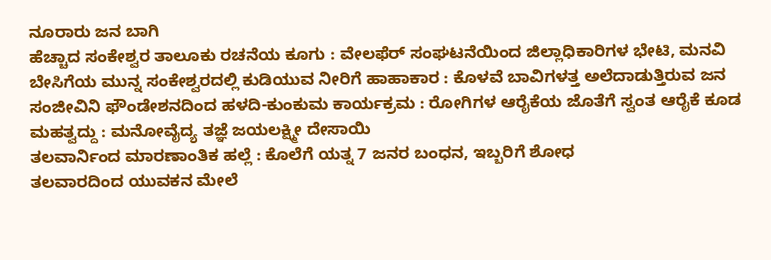ನೂರಾರು ಜನ ಬಾಗಿ
ಹೆಚ್ಚಾದ ಸಂಕೇಶ್ವರ ತಾಲೂಕು ರಚನೆಯ ಕೂಗು : ವೇಲಫೆರ್ ಸಂಘಟನೆಯಿಂದ ಜಿಲ್ಲಾಧಿಕಾರಿಗಳ ಭೇಟಿ, ಮನವಿ
ಬೇಸಿಗೆಯ ಮುನ್ನ ಸಂಕೇಶ್ವರದಲ್ಲಿ ಕುಡಿಯುವ ನೀರಿಗೆ ಹಾಹಾಕಾರ : ಕೊಳವೆ ಬಾವಿಗಳತ್ತ ಅಲೆದಾಡುತ್ತಿರುವ ಜನ
ಸಂಜೀವಿನಿ ಫೌಂಡೇಶನದಿಂದ ಹಳದಿ-ಕುಂಕುಮ ಕಾರ್ಯಕ್ರಮ : ರೋಗಿಗಳ ಆರೈಕೆಯ ಜೊತೆಗೆ ಸ್ವಂತ ಆರೈಕೆ ಕೂಡ ಮಹತ್ವದ್ದು : ಮನೋವೈದ್ಯ ತಜ್ಞೆ ಜಯಲಕ್ಷ್ಮೀ ದೇಸಾಯಿ
ತಲವಾರ್ನಿಂದ ಮಾರಣಾಂತಿಕ ಹಲ್ಲೆ : ಕೊಲೆಗೆ ಯತ್ನ 7 ಜನರ ಬಂಧನ, ಇಬ್ಬರಿಗೆ ಶೋಧ
ತಲವಾರದಿಂದ ಯುವಕನ ಮೇಲೆ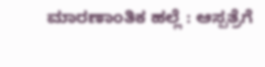ಮಾರಣಾಂತಿಕ ಹಲ್ಲೆ : ಆಸ್ಪತ್ರೆಗೆ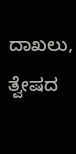ದಾಖಲು, ತ್ವೇಷದ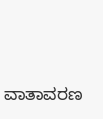ವಾತಾವರಣ